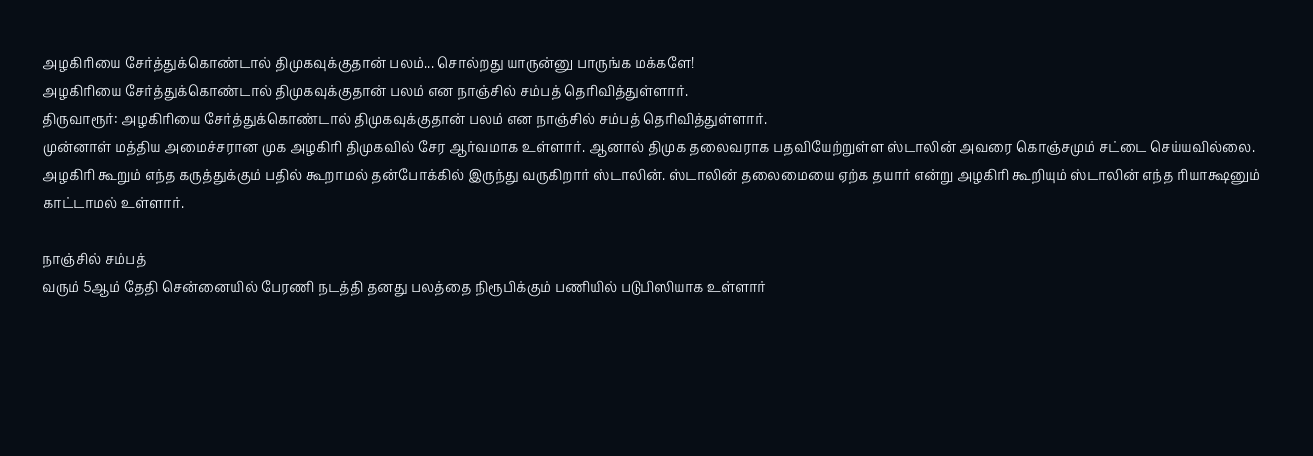அழகிரியை சேர்த்துக்கொண்டால் திமுகவுக்குதான் பலம்... சொல்றது யாருன்னு பாருங்க மக்களே!
அழகிரியை சேர்த்துக்கொண்டால் திமுகவுக்குதான் பலம் என நாஞ்சில் சம்பத் தெரிவித்துள்ளார்.
திருவாரூர்: அழகிரியை சேர்த்துக்கொண்டால் திமுகவுக்குதான் பலம் என நாஞ்சில் சம்பத் தெரிவித்துள்ளார்.
முன்னாள் மத்திய அமைச்சரான முக அழகிரி திமுகவில் சேர ஆர்வமாக உள்ளார். ஆனால் திமுக தலைவராக பதவியேற்றுள்ள ஸ்டாலின் அவரை கொஞ்சமும் சட்டை செய்யவில்லை.
அழகிரி கூறும் எந்த கருத்துக்கும் பதில் கூறாமல் தன்போக்கில் இருந்து வருகிறார் ஸ்டாலின். ஸ்டாலின் தலைமையை ஏற்க தயார் என்று அழகிரி கூறியும் ஸ்டாலின் எந்த ரியாக்ஷனும் காட்டாமல் உள்ளார்.

நாஞ்சில் சம்பத்
வரும் 5ஆம் தேதி சென்னையில் பேரணி நடத்தி தனது பலத்தை நிரூபிக்கும் பணியில் படுபிஸியாக உள்ளார்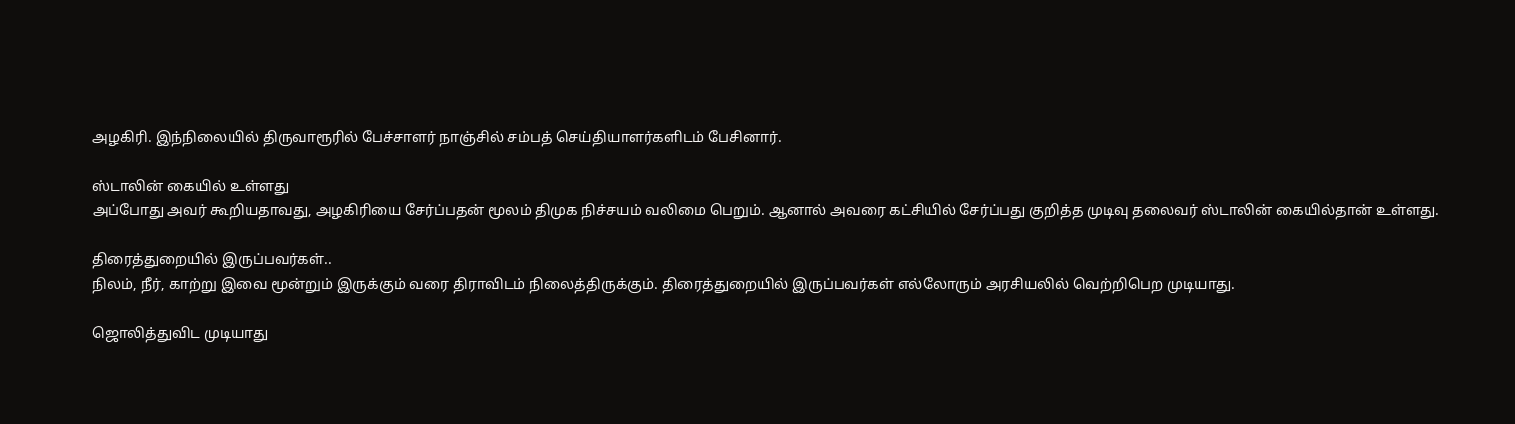அழகிரி. இந்நிலையில் திருவாரூரில் பேச்சாளர் நாஞ்சில் சம்பத் செய்தியாளர்களிடம் பேசினார்.

ஸ்டாலின் கையில் உள்ளது
அப்போது அவர் கூறியதாவது, அழகிரியை சேர்ப்பதன் மூலம் திமுக நிச்சயம் வலிமை பெறும். ஆனால் அவரை கட்சியில் சேர்ப்பது குறித்த முடிவு தலைவர் ஸ்டாலின் கையில்தான் உள்ளது.

திரைத்துறையில் இருப்பவர்கள்..
நிலம், நீர், காற்று இவை மூன்றும் இருக்கும் வரை திராவிடம் நிலைத்திருக்கும். திரைத்துறையில் இருப்பவர்கள் எல்லோரும் அரசியலில் வெற்றிபெற முடியாது.

ஜொலித்துவிட முடியாது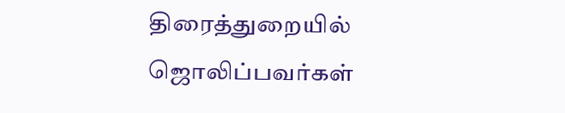திரைத்துறையில் ஜொலிப்பவர்கள்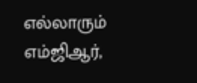எல்லாரும் எம்ஜிஆர்,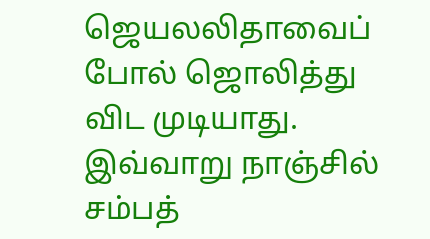ஜெயலலிதாவைப் போல் ஜொலித்து விட முடியாது. இவ்வாறு நாஞ்சில் சம்பத்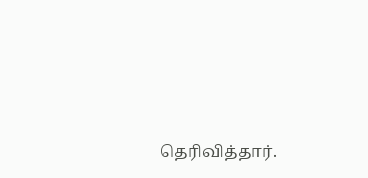தெரிவித்தார்.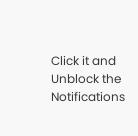Click it and Unblock the Notifications